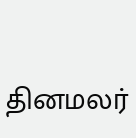தினமலர்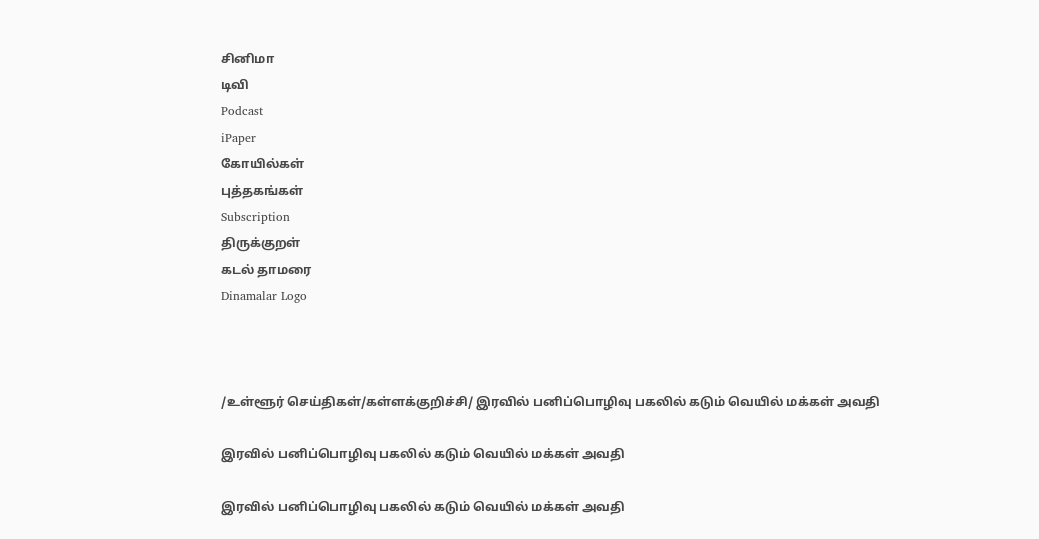சினிமா
டிவி
Podcast
iPaper
கோயில்கள்
புத்தகங்கள்
Subscription
திருக்குறள்
கடல் தாமரை
Dinamalar Logo



/உள்ளூர் செய்திகள்/கள்ளக்குறிச்சி/ இரவில் பனிப்பொழிவு பகலில் கடும் வெயில் மக்கள் அவதி

இரவில் பனிப்பொழிவு பகலில் கடும் வெயில் மக்கள் அவதி

இரவில் பனிப்பொழிவு பகலில் கடும் வெயில் மக்கள் அவதி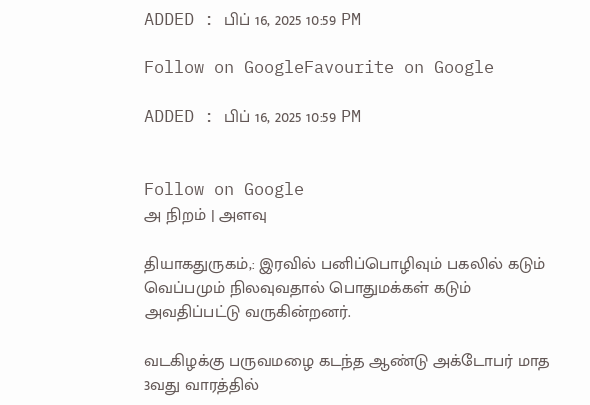ADDED : பிப் 16, 2025 10:59 PM

Follow on GoogleFavourite on Google

ADDED : பிப் 16, 2025 10:59 PM


Follow on Google
அ நிறம் | அளவு

தியாகதுருகம்,: இரவில் பனிப்பொழிவும் பகலில் கடும் வெப்பமும் நிலவுவதால் பொதுமக்கள் கடும் அவதிப்பட்டு வருகின்றனர்.

வடகிழக்கு பருவமழை கடந்த ஆண்டு அக்டோபர் மாத 3வது வாரத்தில்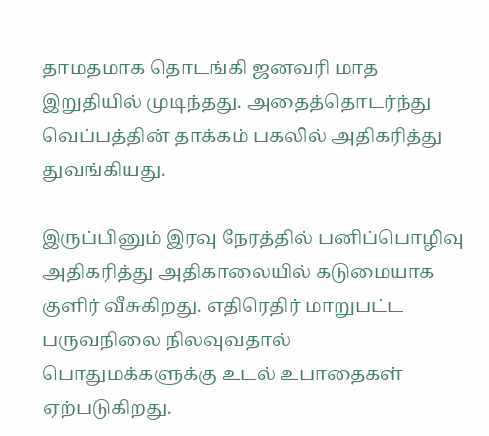தாமதமாக தொடங்கி ஜனவரி மாத இறுதியில் முடிந்தது. அதைத்தொடர்ந்து வெப்பத்தின் தாக்கம் பகலில் அதிகரித்து துவங்கியது.

இருப்பினும் இரவு நேரத்தில் பனிப்பொழிவு அதிகரித்து அதிகாலையில் கடுமையாக குளிர் வீசுகிறது. எதிரெதிர் மாறுபட்ட பருவநிலை நிலவுவதால் பொதுமக்களுக்கு உடல் உபாதைகள் ஏற்படுகிறது.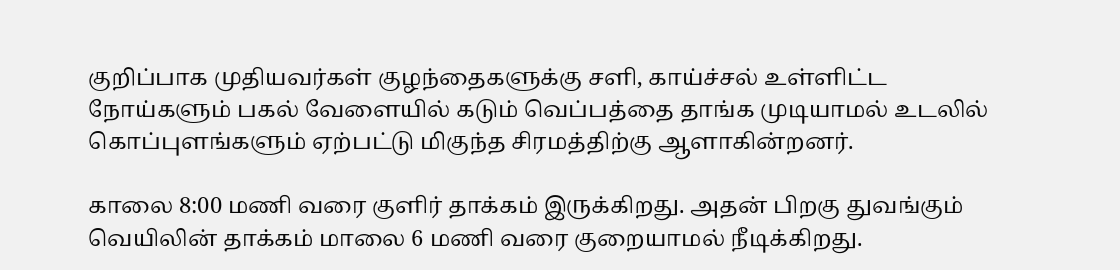குறிப்பாக முதியவர்கள் குழந்தைகளுக்கு சளி, காய்ச்சல் உள்ளிட்ட நோய்களும் பகல் வேளையில் கடும் வெப்பத்தை தாங்க முடியாமல் உடலில் கொப்புளங்களும் ஏற்பட்டு மிகுந்த சிரமத்திற்கு ஆளாகின்றனர்.

காலை 8:00 மணி வரை குளிர் தாக்கம் இருக்கிறது. அதன் பிறகு துவங்கும் வெயிலின் தாக்கம் மாலை 6 மணி வரை குறையாமல் நீடிக்கிறது.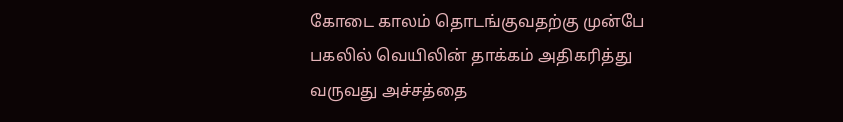கோடை காலம் தொடங்குவதற்கு முன்பே பகலில் வெயிலின் தாக்கம் அதிகரித்து வருவது அச்சத்தை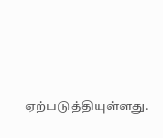ஏற்படுத்தியுள்ளது.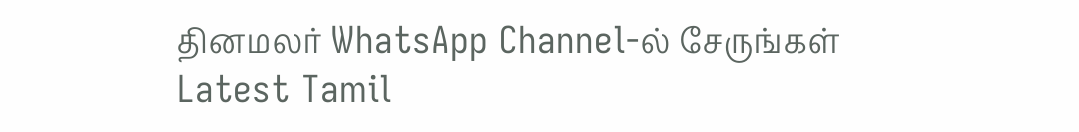தினமலர் WhatsApp Channel-ல் சேருங்கள்
Latest Tamil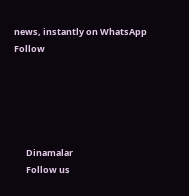news, instantly on WhatsApp
Follow





      Dinamalar
      Follow us